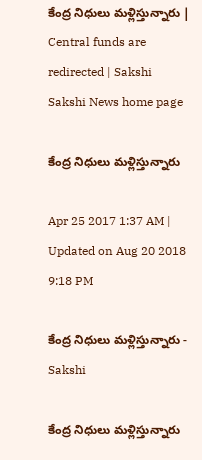కేంద్ర నిధులు మళ్లిస్తున్నారు | Central funds are redirected | Sakshi
Sakshi News home page

కేంద్ర నిధులు మళ్లిస్తున్నారు

Apr 25 2017 1:37 AM | Updated on Aug 20 2018 9:18 PM

కేంద్ర నిధులు మళ్లిస్తున్నారు - Sakshi

కేంద్ర నిధులు మళ్లిస్తున్నారు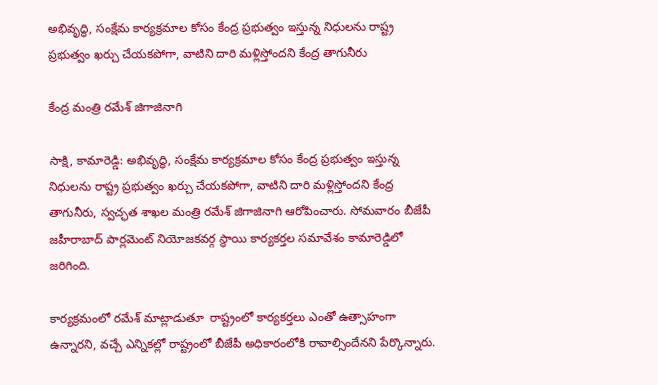అభివృద్ధి, సంక్షేమ కార్యక్రమాల కోసం కేంద్ర ప్రభుత్వం ఇస్తున్న నిధులను రాష్ట్ర ప్రభుత్వం ఖర్చు చేయకపోగా, వాటిని దారి మళ్లిస్తోందని కేంద్ర తాగునీరు

కేంద్ర మంత్రి రమేశ్‌ జిగాజినాగి

సాక్షి, కామారెడ్డి: అభివృద్ధి, సంక్షేమ కార్యక్రమాల కోసం కేంద్ర ప్రభుత్వం ఇస్తున్న నిధులను రాష్ట్ర ప్రభుత్వం ఖర్చు చేయకపోగా, వాటిని దారి మళ్లిస్తోందని కేంద్ర తాగునీరు, స్వచ్ఛత శాఖల మంత్రి రమేశ్‌ జిగాజినాగి ఆరోపించారు. సోమవారం బీజేపీ జహీరాబాద్‌ పార్లమెంట్‌ నియోజకవర్గ స్థాయి కార్యకర్తల సమావేశం కామారెడ్డిలో జరిగింది.

కార్యక్రమంలో రమేశ్‌ మాట్లాడుతూ  రాష్ట్రంలో కార్యకర్తలు ఎంతో ఉత్సాహంగా ఉన్నారని, వచ్చే ఎన్నికల్లో రాష్ట్రంలో బీజేపీ అధికారంలోకి రావాల్సిందేనని పేర్కొన్నారు.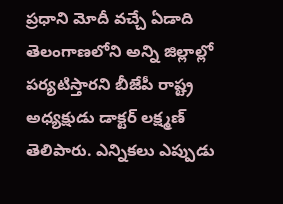ప్రధాని మోదీ వచ్చే ఏడాది తెలంగాణలోని అన్ని జిల్లాల్లో పర్యటిస్తారని బీజేపీ రాష్ట్ర అధ్యక్షుడు డాక్టర్‌ లక్ష్మణ్‌ తెలిపారు. ఎన్నికలు ఎప్పుడు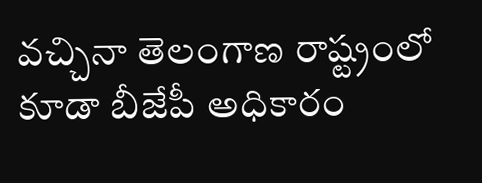వచ్చినా తెలంగాణ రాష్ట్రంలో కూడా బీజేపీ అధికారం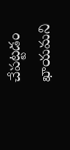చేపట్టడం ఖాయమని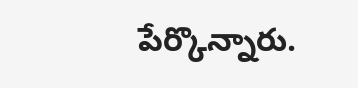పేర్కొన్నారు.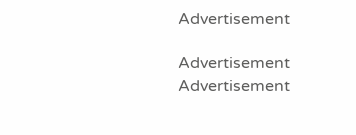Advertisement

Advertisement
Advertisement